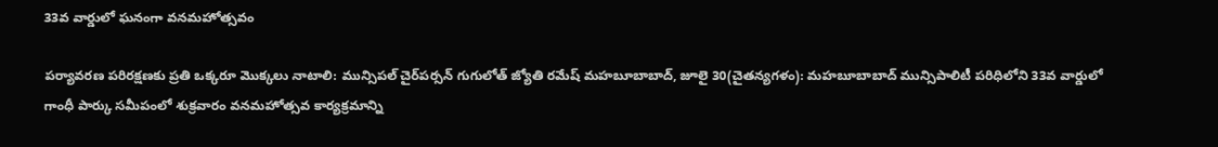33వ వార్డులో ఘనంగా వనమహోత్సవం

పర్యావరణ పరిరక్షణకు ప్రతి ఒక్కరూ మొక్కలు నాటాలి: మున్సిపల్ చైర్‌పర్సన్ గుగులోత్ జ్యోతి రమేష్ మహబూబాబాద్, జూలై 30(చైతన్యగళం): మహబూబాబాద్ మున్సిపాలిటీ పరిధిలోని 33వ వార్డులో గాంధీ పార్కు సమీపంలో శుక్రవారం వనమహోత్సవ కార్యక్రమాన్ని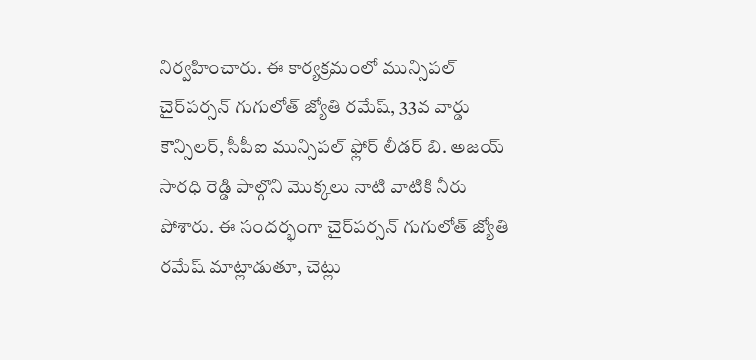నిర్వహించారు. ఈ కార్యక్రమంలో మున్సిపల్ చైర్‌పర్సన్ గుగులోత్ జ్యోతి రమేష్, 33వ వార్డు కౌన్సిలర్, సీపీఐ మున్సిపల్ ఫ్లోర్ లీడర్ బి. అజయ్ సారధి రెడ్డి పాల్గొని మొక్కలు నాటి వాటికి నీరు పోశారు. ఈ సందర్భంగా చైర్‌పర్సన్ గుగులోత్ జ్యోతి రమేష్ మాట్లాడుతూ, చెట్లు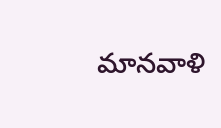మానవాళి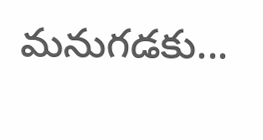మనుగడకు...